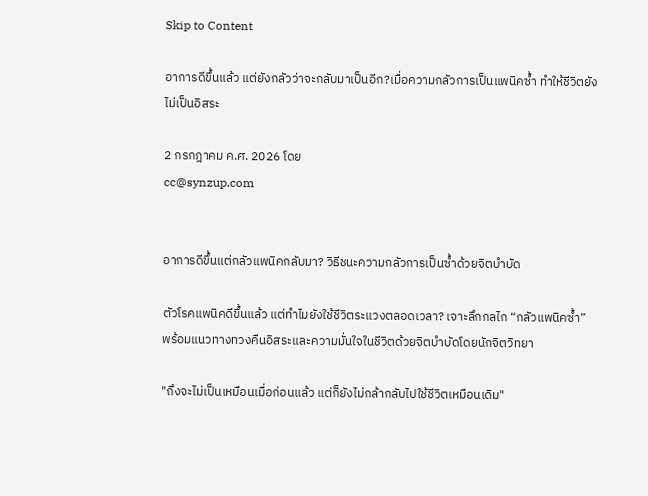Skip to Content

อาการดีขึ้นแล้ว แต่ยังกลัวว่าจะกลับมาเป็นอีก?เมื่อความกลัวการเป็นแพนิคซ้ำ ทำให้ชีวิตยังไม่เป็นอิสระ

2 กรกฎาคม ค.ศ. 2026 โดย
cc@synzup.com


อาการดีขึ้นแต่กลัวแพนิคกลับมา? วิธีชนะความกลัวการเป็นซ้ำด้วยจิตบำบัด

ตัวโรคแพนิคดีขึ้นแล้ว แต่ทำไมยังใช้ชีวิตระแวงตลอดเวลา? เจาะลึกกลไก “กลัวแพนิคซ้ำ” พร้อมแนวทางทวงคืนอิสระและความมั่นใจในชีวิตด้วยจิตบำบัดโดยนักจิตวิทยา

"ถึงจะไม่เป็นเหมือนเมื่อก่อนแล้ว แต่ก็ยังไม่กล้ากลับไปใช้ชีวิตเหมือนเดิม"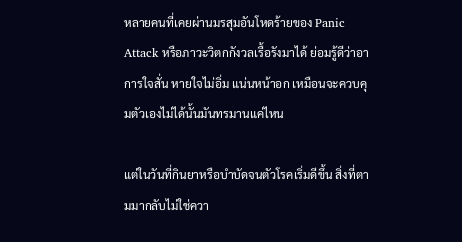หลายคนที่เคยผ่านมรสุมอันโหดร้ายของ Panic Attack หรือภาวะวิตกกังวลเรื้อรังมาได้ ย่อมรู้ดีว่าอาการใจสั่น หายใจไม่อิ่ม แน่นหน้าอก เหมือนจะควบคุมตัวเองไม่ได้นั้นมันทรมานแค่ไหน

แต่ในวันที่กินยาหรือบำบัดจนตัวโรคเริ่มดีขึ้น สิ่งที่ตามมากลับไม่ใช่ควา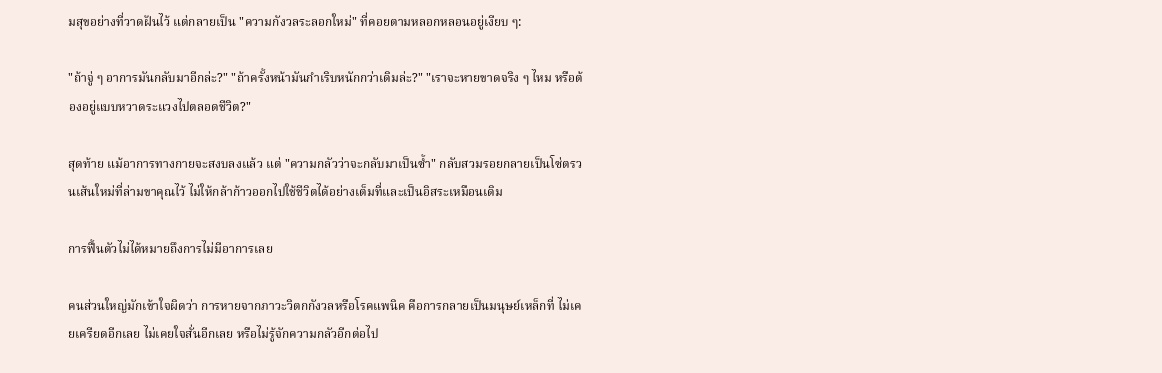มสุขอย่างที่วาดฝันไว้ แต่กลายเป็น "ความกังวลระลอกใหม่" ที่คอยตามหลอกหลอนอยู่เงียบ ๆ:

"ถ้าจู่ ๆ อาการมันกลับมาอีกล่ะ?" "ถ้าครั้งหน้ามันกำเริบหนักกว่าเดิมล่ะ?" "เราจะหายขาดจริง ๆ ไหม หรือต้องอยู่แบบหวาดระแวงไปตลอดชีวิต?"

สุดท้าย แม้อาการทางกายจะสงบลงแล้ว แต่ "ความกลัวว่าจะกลับมาเป็นซ้ำ" กลับสวมรอยกลายเป็นโซ่ตรวนเส้นใหม่ที่ล่ามขาคุณไว้ ไม่ให้กล้าก้าวออกไปใช้ชีวิตได้อย่างเต็มที่และเป็นอิสระเหมือนเดิม

การฟื้นตัวไม่ได้หมายถึงการไม่มีอาการเลย

คนส่วนใหญ่มักเข้าใจผิดว่า การหายจากภาวะวิตกกังวลหรือโรคแพนิค คือการกลายเป็นมนุษย์เหล็กที่ ไม่เคยเครียดอีกเลย ไม่เคยใจสั่นอีกเลย หรือไม่รู้จักความกลัวอีกต่อไป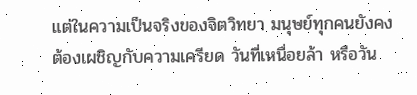แต่ในความเป็นจริงของจิตวิทยา มนุษย์ทุกคนยังคงต้องเผชิญกับความเครียด วันที่เหนื่อยล้า หรือวัน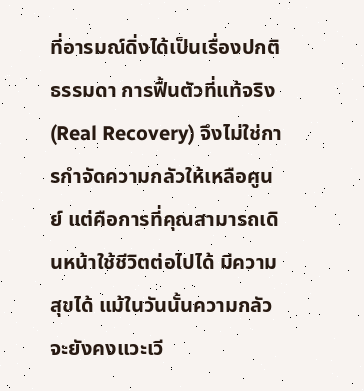ที่อารมณ์ดิ่งได้เป็นเรื่องปกติธรรมดา การฟื้นตัวที่แท้จริง (Real Recovery) จึงไม่ใช่การกำจัดความกลัวให้เหลือศูนย์ แต่คือการที่คุณสามารถเดินหน้าใช้ชีวิตต่อไปได้ มีความสุขได้ แม้ในวันนั้นความกลัวจะยังคงแวะเวี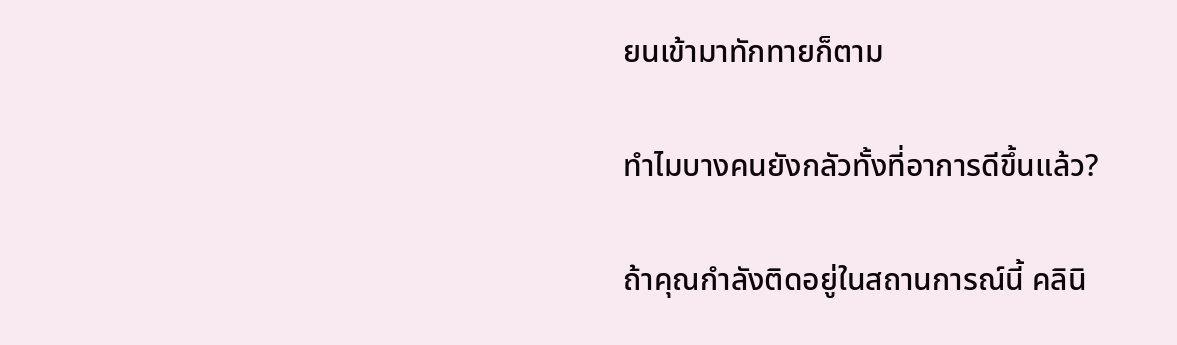ยนเข้ามาทักทายก็ตาม

ทำไมบางคนยังกลัวทั้งที่อาการดีขึ้นแล้ว?

ถ้าคุณกำลังติดอยู่ในสถานการณ์นี้ คลินิ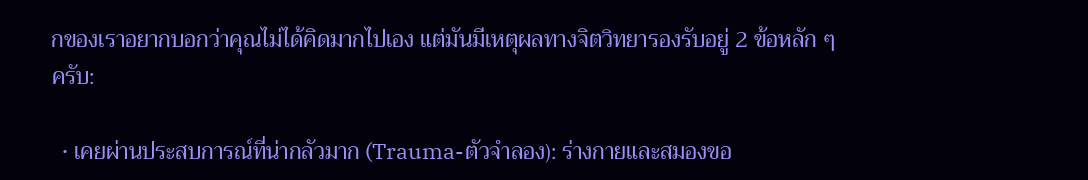กของเราอยากบอกว่าคุณไม่ได้คิดมากไปเอง แต่มันมีเหตุผลทางจิตวิทยารองรับอยู่ 2 ข้อหลัก ๆ ครับ:

  • เคยผ่านประสบการณ์ที่น่ากลัวมาก (Trauma-ตัวจำลอง): ร่างกายและสมองขอ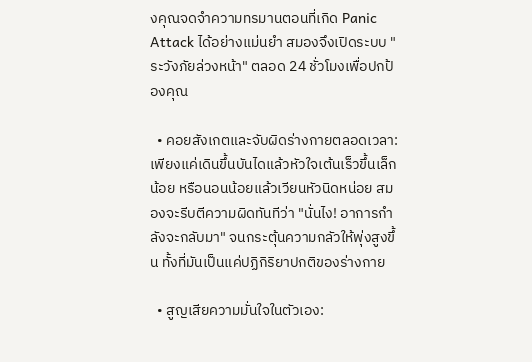งคุณจดจำความทรมานตอนที่เกิด Panic Attack ได้อย่างแม่นยำ สมองจึงเปิดระบบ "ระวังภัยล่วงหน้า" ตลอด 24 ชั่วโมงเพื่อปกป้องคุณ

  • คอยสังเกตและจับผิดร่างกายตลอดเวลา: เพียงแค่เดินขึ้นบันไดแล้วหัวใจเต้นเร็วขึ้นเล็กน้อย หรือนอนน้อยแล้วเวียนหัวนิดหน่อย สมองจะรีบตีความผิดทันทีว่า "นั่นไง! อาการกำลังจะกลับมา" จนกระตุ้นความกลัวให้พุ่งสูงขึ้น ทั้งที่มันเป็นแค่ปฏิกิริยาปกติของร่างกาย

  • สูญเสียความมั่นใจในตัวเอง: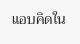แอบคิดใน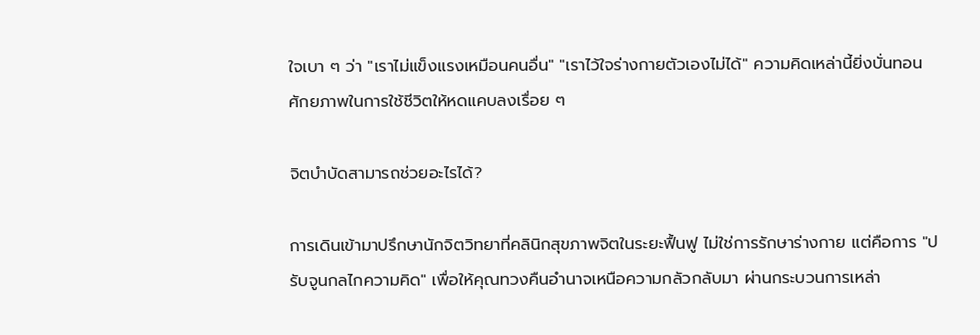ใจเบา ๆ ว่า "เราไม่แข็งแรงเหมือนคนอื่น" "เราไว้ใจร่างกายตัวเองไม่ได้" ความคิดเหล่านี้ยิ่งบั่นทอนศักยภาพในการใช้ชีวิตให้หดแคบลงเรื่อย ๆ

จิตบำบัดสามารถช่วยอะไรได้?

การเดินเข้ามาปรึกษานักจิตวิทยาที่คลินิกสุขภาพจิตในระยะฟื้นฟู ไม่ใช่การรักษาร่างกาย แต่คือการ "ปรับจูนกลไกความคิด" เพื่อให้คุณทวงคืนอำนาจเหนือความกลัวกลับมา ผ่านกระบวนการเหล่า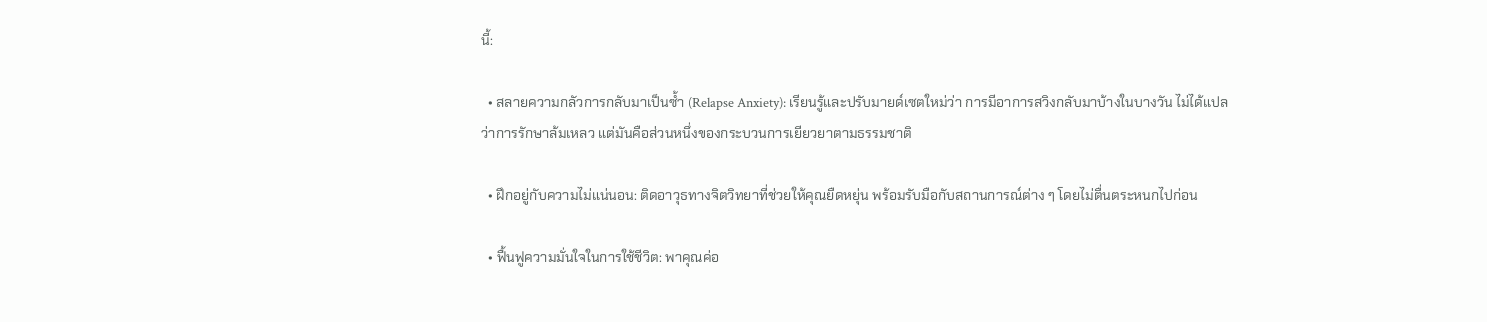นี้:

  • สลายความกลัวการกลับมาเป็นซ้ำ (Relapse Anxiety): เรียนรู้และปรับมายด์เซตใหม่ว่า การมีอาการสวิงกลับมาบ้างในบางวัน ไม่ได้แปลว่าการรักษาล้มเหลว แต่มันคือส่วนหนึ่งของกระบวนการเยียวยาตามธรรมชาติ

  • ฝึกอยู่กับความไม่แน่นอน: ติดอาวุธทางจิตวิทยาที่ช่วยให้คุณยืดหยุ่น พร้อมรับมือกับสถานการณ์ต่าง ๆ โดยไม่ตื่นตระหนกไปก่อน

  • ฟื้นฟูความมั่นใจในการใช้ชีวิต: พาคุณค่อ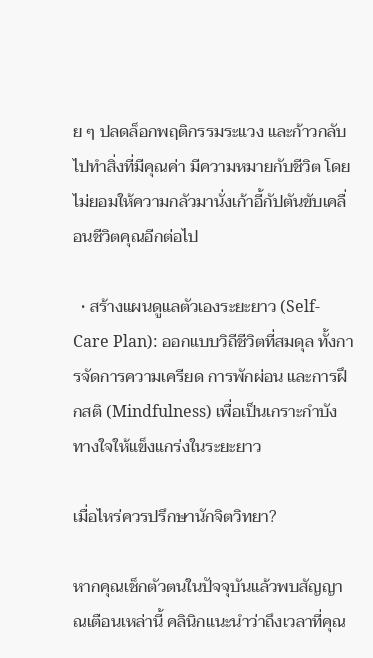ย ๆ ปลดล็อกพฤติกรรมระแวง และก้าวกลับไปทำสิ่งที่มีคุณค่า มีความหมายกับชีวิต โดยไม่ยอมให้ความกลัวมานั่งเก้าอี้กัปตันขับเคลื่อนชีวิตคุณอีกต่อไป

  • สร้างแผนดูแลตัวเองระยะยาว (Self-Care Plan): ออกแบบวิถีชีวิตที่สมดุล ทั้งการจัดการความเครียด การพักผ่อน และการฝึกสติ (Mindfulness) เพื่อเป็นเกราะกำบังทางใจให้แข็งแกร่งในระยะยาว

เมื่อไหร่ควรปรึกษานักจิตวิทยา?

หากคุณเช็กตัวตนในปัจจุบันแล้วพบสัญญาณเตือนเหล่านี้ คลินิกแนะนำว่าถึงเวลาที่คุณ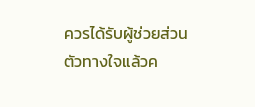ควรได้รับผู้ช่วยส่วนตัวทางใจแล้วค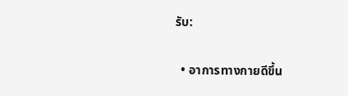รับ:

  • อาการทางกายดีขึ้น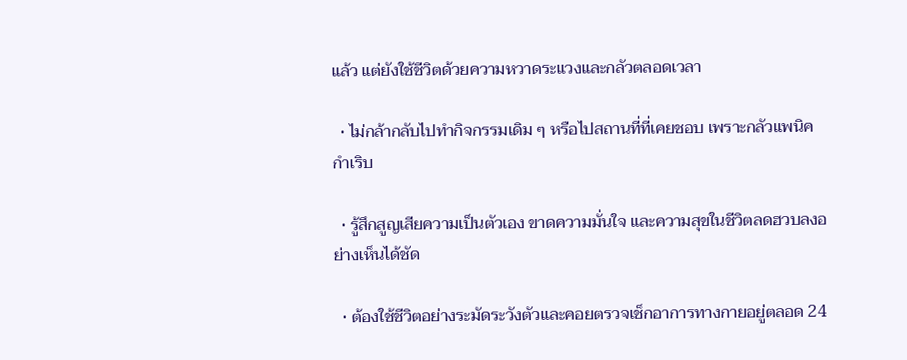แล้ว แต่ยังใช้ชีวิตด้วยความหวาดระแวงและกลัวตลอดเวลา

  • ไม่กล้ากลับไปทำกิจกรรมเดิม ๆ หรือไปสถานที่ที่เคยชอบ เพราะกลัวแพนิคกำเริบ

  • รู้สึกสูญเสียความเป็นตัวเอง ขาดความมั่นใจ และความสุขในชีวิตลดฮวบลงอย่างเห็นได้ชัด

  • ต้องใช้ชีวิตอย่างระมัดระวังตัวและคอยตรวจเช็กอาการทางกายอยู่ตลอด 24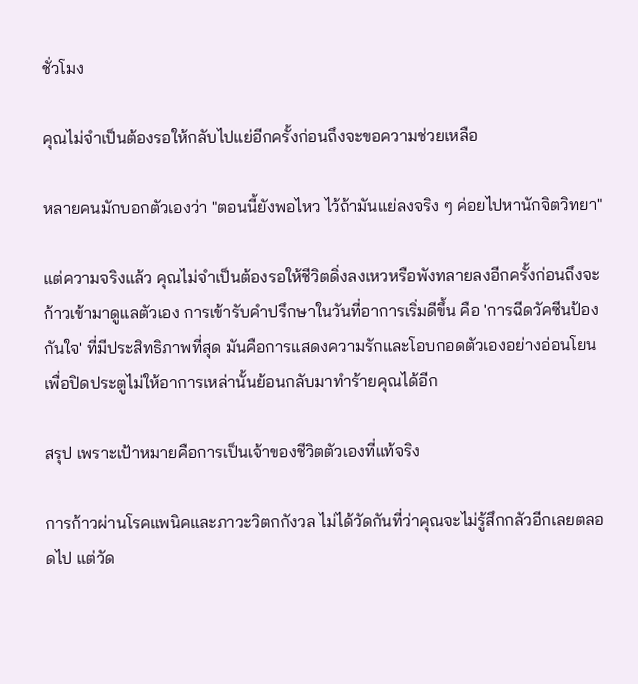ชั่วโมง

คุณไม่จำเป็นต้องรอให้กลับไปแย่อีกครั้งก่อนถึงจะขอความช่วยเหลือ

หลายคนมักบอกตัวเองว่า "ตอนนี้ยังพอไหว ไว้ถ้ามันแย่ลงจริง ๆ ค่อยไปหานักจิตวิทยา"

แต่ความจริงแล้ว คุณไม่จำเป็นต้องรอให้ชีวิตดิ่งลงเหวหรือพังทลายลงอีกครั้งก่อนถึงจะก้าวเข้ามาดูแลตัวเอง การเข้ารับคำปรึกษาในวันที่อาการเริ่มดีขึ้น คือ 'การฉีดวัคซีนป้องกันใจ' ที่มีประสิทธิภาพที่สุด มันคือการแสดงความรักและโอบกอดตัวเองอย่างอ่อนโยน เพื่อปิดประตูไม่ให้อาการเหล่านั้นย้อนกลับมาทำร้ายคุณได้อีก

สรุป เพราะเป้าหมายคือการเป็นเจ้าของชีวิตตัวเองที่แท้จริง

การก้าวผ่านโรคแพนิคและภาวะวิตกกังวล ไม่ได้วัดกันที่ว่าคุณจะไม่รู้สึกกลัวอีกเลยตลอดไป แต่วัด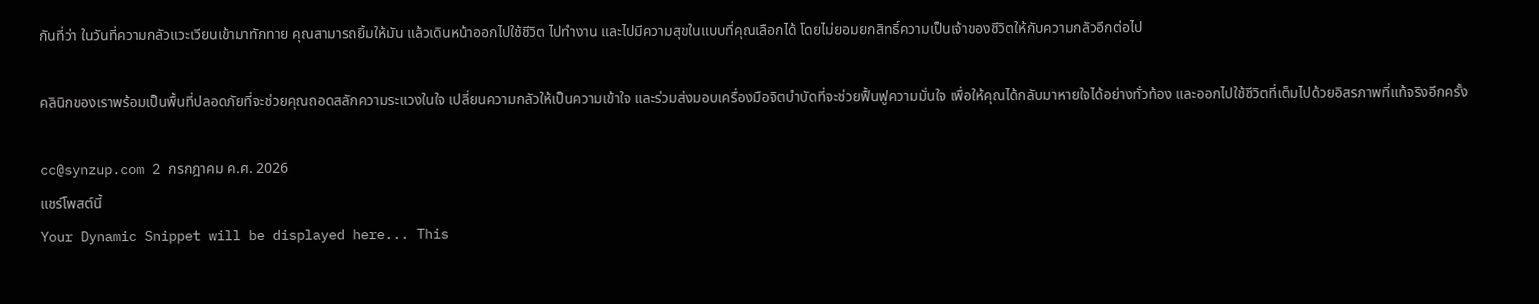กันที่ว่า ในวันที่ความกลัวแวะเวียนเข้ามาทักทาย คุณสามารถยิ้มให้มัน แล้วเดินหน้าออกไปใช้ชีวิต ไปทำงาน และไปมีความสุขในแบบที่คุณเลือกได้ โดยไม่ยอมยกสิทธิ์ความเป็นเจ้าของชีวิตให้กับความกลัวอีกต่อไป

คลินิกของเราพร้อมเป็นพื้นที่ปลอดภัยที่จะช่วยคุณถอดสลักความระแวงในใจ เปลี่ยนความกลัวให้เป็นความเข้าใจ และร่วมส่งมอบเครื่องมือจิตบำบัดที่จะช่วยฟื้นฟูความมั่นใจ เพื่อให้คุณได้กลับมาหายใจได้อย่างทั่วท้อง และออกไปใช้ชีวิตที่เต็มไปด้วยอิสรภาพที่แท้จริงอีกครั้ง

cc@synzup.com 2 กรกฎาคม ค.ศ. 2026
แชร์โพสต์นี้
Your Dynamic Snippet will be displayed here... This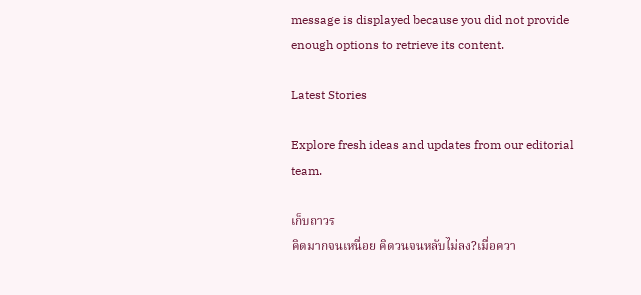message is displayed because you did not provide enough options to retrieve its content.

Latest Stories

Explore fresh ideas and updates from our editorial team.

เก็บถาวร
คิดมากจนเหนื่อย คิดวนจนหลับไม่ลง?เมื่อควา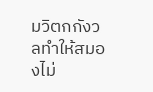มวิตกกังวลทำให้สมองไม่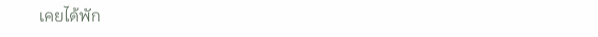เคยได้พัก